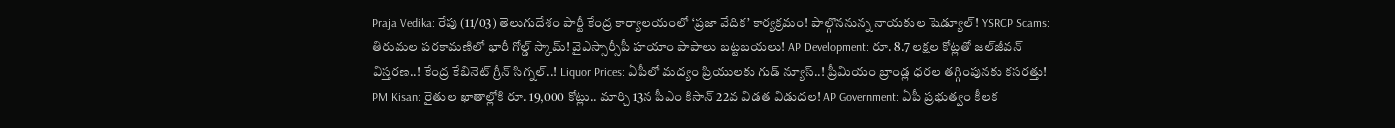Praja Vedika: రేపు (11/03) తెలుగుదేశం పార్టీ కేంద్ర కార్యాలయంలో ‘ప్రజా వేదిక’ కార్యక్రమం! పాల్గొననున్న నాయకుల షెడ్యూల్! YSRCP Scams: తిరుమల పరకామణిలో భారీ గోల్డ్ స్కామ్! వైఎస్సార్సీపీ హయాం పాపాలు బట్టబయలు! AP Development: రూ. 8.7 లక్షల కోట్లతో జల్‌జీవన్ విస్తరణ..! కేంద్ర కేబినెట్ గ్రీన్ సిగ్నల్..! Liquor Prices: ఏపీలో మద్యం ప్రియులకు గుడ్ న్యూస్..! ప్రీమియం బ్రాండ్ల ధరల తగ్గింపునకు కసరత్తు! PM Kisan: రైతుల ఖాతాల్లోకి రూ. 19,000 కోట్లు.. మార్చి 13న పీఎం కిసాన్ 22వ విడత విడుదల! AP Government: ఏపీ ప్రభుత్వం కీలక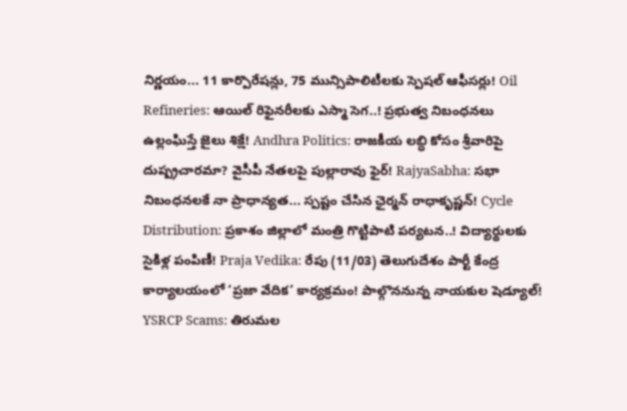నిర్ణయం... 11 కార్పొరేషన్లు, 75 మున్సిపాలిటీలకు స్పెషల్ ఆఫీసర్లు! Oil Refineries: ఆయిల్ రిఫైనరీలకు ఎస్మా సెగ..! ప్రభుత్వ నిబంధనలు ఉల్లంఘిస్తే జైలు శిక్షే! Andhra Politics: రాజకీయ లబ్ధి కోసం శ్రీవారిపై దుష్ప్రచారమా? వైసీపీ నేతలపై పుల్లారావు ఫైర్! RajyaSabha: సభా నిబంధనలకే నా ప్రాధాన్యత... స్పష్టం చేసిన ఛైర్మన్ రాధాకృష్ణన్! Cycle Distribution: ప్రకాశం జిల్లాలో మంత్రి గొట్టిపాటి పర్యటన..! విద్యార్థులకు సైకిళ్ల పంపిణీ! Praja Vedika: రేపు (11/03) తెలుగుదేశం పార్టీ కేంద్ర కార్యాలయంలో ‘ప్రజా వేదిక’ కార్యక్రమం! పాల్గొననున్న నాయకుల షెడ్యూల్! YSRCP Scams: తిరుమల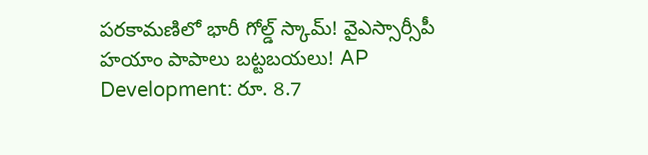పరకామణిలో భారీ గోల్డ్ స్కామ్! వైఎస్సార్సీపీ హయాం పాపాలు బట్టబయలు! AP Development: రూ. 8.7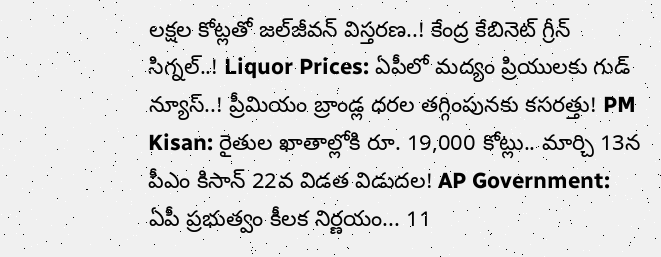లక్షల కోట్లతో జల్‌జీవన్ విస్తరణ..! కేంద్ర కేబినెట్ గ్రీన్ సిగ్నల్..! Liquor Prices: ఏపీలో మద్యం ప్రియులకు గుడ్ న్యూస్..! ప్రీమియం బ్రాండ్ల ధరల తగ్గింపునకు కసరత్తు! PM Kisan: రైతుల ఖాతాల్లోకి రూ. 19,000 కోట్లు.. మార్చి 13న పీఎం కిసాన్ 22వ విడత విడుదల! AP Government: ఏపీ ప్రభుత్వం కీలక నిర్ణయం... 11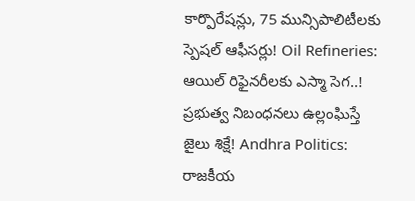కార్పొరేషన్లు, 75 మున్సిపాలిటీలకు స్పెషల్ ఆఫీసర్లు! Oil Refineries: ఆయిల్ రిఫైనరీలకు ఎస్మా సెగ..! ప్రభుత్వ నిబంధనలు ఉల్లంఘిస్తే జైలు శిక్షే! Andhra Politics: రాజకీయ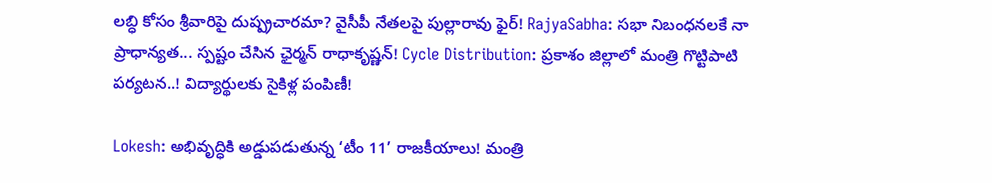లబ్ధి కోసం శ్రీవారిపై దుష్ప్రచారమా? వైసీపీ నేతలపై పుల్లారావు ఫైర్! RajyaSabha: సభా నిబంధనలకే నా ప్రాధాన్యత... స్పష్టం చేసిన ఛైర్మన్ రాధాకృష్ణన్! Cycle Distribution: ప్రకాశం జిల్లాలో మంత్రి గొట్టిపాటి పర్యటన..! విద్యార్థులకు సైకిళ్ల పంపిణీ!

Lokesh: అభివృద్ధికి అడ్డుపడుతున్న ‘టీం 11’ రాజకీయాలు! మంత్రి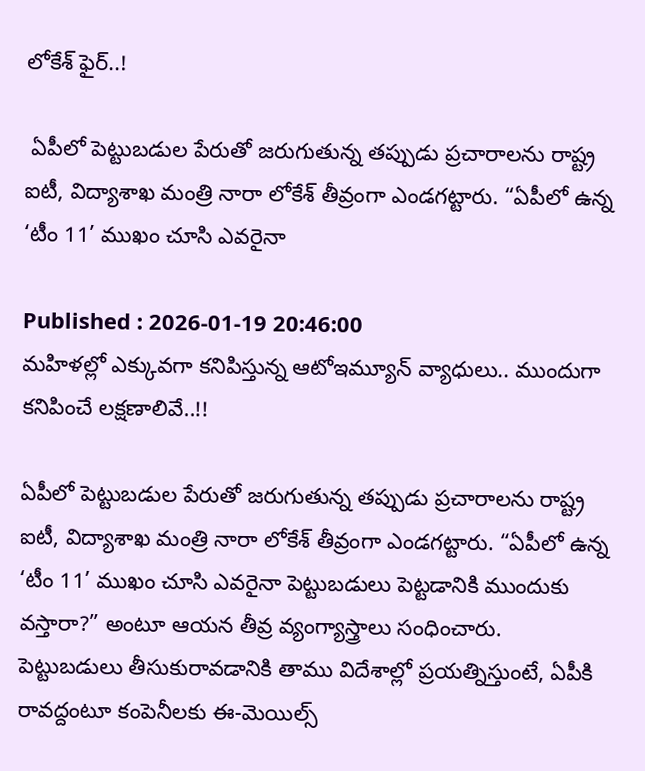లోకేశ్ ఫైర్..!

 ఏపీలో పెట్టుబడుల పేరుతో జరుగుతున్న తప్పుడు ప్రచారాలను రాష్ట్ర ఐటీ, విద్యాశాఖ మంత్రి నారా లోకేశ్ తీవ్రంగా ఎండగట్టారు. “ఏపీలో ఉన్న ‘టీం 11’ ముఖం చూసి ఎవరైనా

Published : 2026-01-19 20:46:00
మహిళల్లో ఎక్కువగా కనిపిస్తున్న ఆటోఇమ్యూన్ వ్యాధులు.. ముందుగా కనిపించే లక్షణాలివే..!!

ఏపీలో పెట్టుబడుల పేరుతో జరుగుతున్న తప్పుడు ప్రచారాలను రాష్ట్ర ఐటీ, విద్యాశాఖ మంత్రి నారా లోకేశ్ తీవ్రంగా ఎండగట్టారు. “ఏపీలో ఉన్న ‘టీం 11’ ముఖం చూసి ఎవరైనా పెట్టుబడులు పెట్టడానికి ముందుకు వస్తారా?” అంటూ ఆయన తీవ్ర వ్యంగ్యాస్త్రాలు సంధించారు. పెట్టుబడులు తీసుకురావడానికి తాము విదేశాల్లో ప్రయత్నిస్తుంటే, ఏపీకి రావద్దంటూ కంపెనీలకు ఈ-మెయిల్స్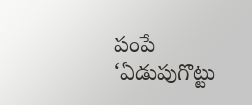పంపే ‘ఏడుపుగొట్టు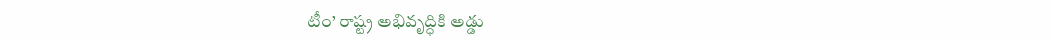టీం’ రాష్ట్ర అభివృద్ధికి అడ్డు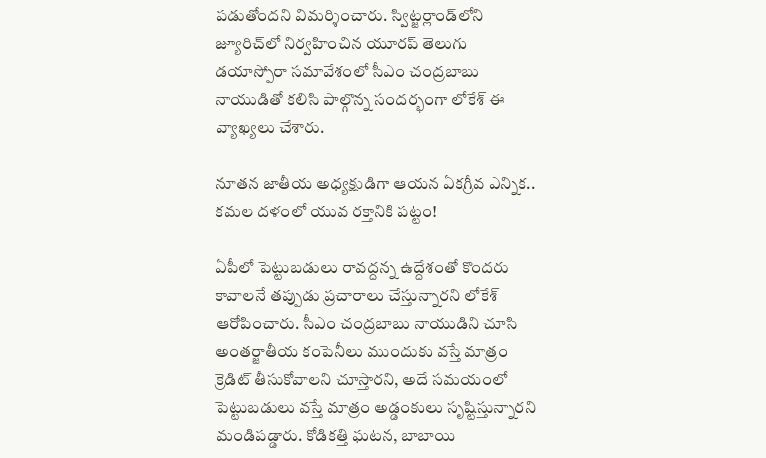పడుతోందని విమర్శించారు. స్విట్జర్లాండ్‌లోని జ్యూరిచ్‌లో నిర్వహించిన యూరప్ తెలుగు డయాస్పోరా సమావేశంలో సీఎం చంద్రబాబు నాయుడితో కలిసి పాల్గొన్న సందర్భంగా లోకేశ్ ఈ వ్యాఖ్యలు చేశారు.

నూతన జాతీయ అధ్యక్షుడిగా ఆయన ఏకగ్రీవ ఎన్నిక.. కమల దళంలో యువ రక్తానికి పట్టం!

ఏపీలో పెట్టుబడులు రావద్దన్న ఉద్దేశంతో కొందరు కావాలనే తప్పుడు ప్రచారాలు చేస్తున్నారని లోకేశ్ ఆరోపించారు. సీఎం చంద్రబాబు నాయుడిని చూసి అంతర్జాతీయ కంపెనీలు ముందుకు వస్తే మాత్రం క్రెడిట్ తీసుకోవాలని చూస్తారని, అదే సమయంలో పెట్టుబడులు వస్తే మాత్రం అడ్డంకులు సృష్టిస్తున్నారని మండిపడ్డారు. కోడికత్తి ఘటన, బాబాయి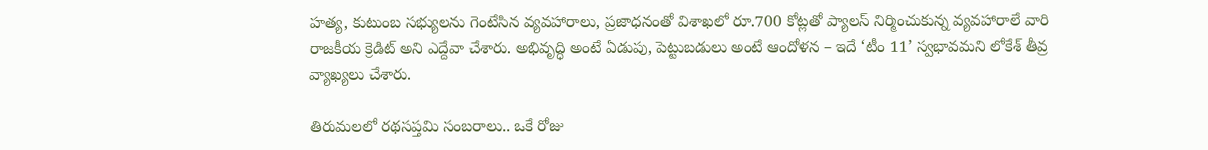హత్య, కుటుంబ సభ్యులను గెంటేసిన వ్యవహారాలు, ప్రజాధనంతో విశాఖలో రూ.700 కోట్లతో ప్యాలస్ నిర్మించుకున్న వ్యవహారాలే వారి రాజకీయ క్రెడిట్ అని ఎద్దేవా చేశారు. అభివృద్ధి అంటే ఏడుపు, పెట్టుబడులు అంటే ఆందోళన – ఇదే ‘టీం 11’ స్వభావమని లోకేశ్ తీవ్ర వ్యాఖ్యలు చేశారు.

తిరుమలలో రథసప్తమి సంబరాలు.. ఒకే రోజు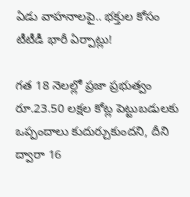ఏడు వాహనాలపై.. భక్తుల కోసం టీటీడీ భారీ ఏర్పాట్లు!

గత 18 నెలల్లో ప్రజా ప్రభుత్వం రూ.23.50 లక్షల కోట్ల పెట్టుబడులకు ఒప్పందాలు కుదుర్చుకుందని, దీని ద్వారా 16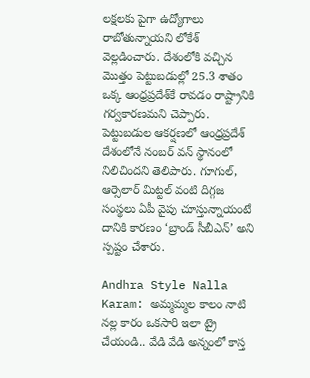లక్షలకు పైగా ఉద్యోగాలు రాబోతున్నాయని లోకేశ్ వెల్లడించారు. దేశంలోకి వచ్చిన మొత్తం పెట్టుబడుల్లో 25.3 శాతం ఒక్క ఆంధ్రప్రదేశ్‌కే రావడం రాష్ట్రానికి గర్వకారణమని చెప్పారు. పెట్టుబడుల ఆకర్షణలో ఆంధ్రప్రదేశ్‌ దేశంలోనే నంబర్‌ వన్ స్థానంలో నిలిచిందని తెలిపారు. గూగుల్, ఆర్సెలార్ మిట్టల్ వంటి దిగ్గజ సంస్థలు ఏపీ వైపు చూస్తున్నాయంటే దానికి కారణం ‘బ్రాండ్ సీబీఎన్’ అని స్పష్టం చేశారు.

Andhra Style Nalla Karam: అమ్మమ్మల కాలం నాటి నల్ల కారం ఒకసారి ఇలా ట్రై చేయండి.. వేడి వేడి అన్నంలో కాస్త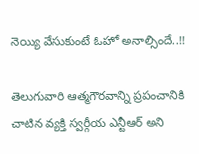నెయ్యి వేసుకుంటే ఓహో అనాల్సిందే..!!

తెలుగువారి ఆత్మగౌరవాన్ని ప్రపంచానికి చాటిన వ్యక్తి స్వర్గీయ ఎన్టీఆర్ అని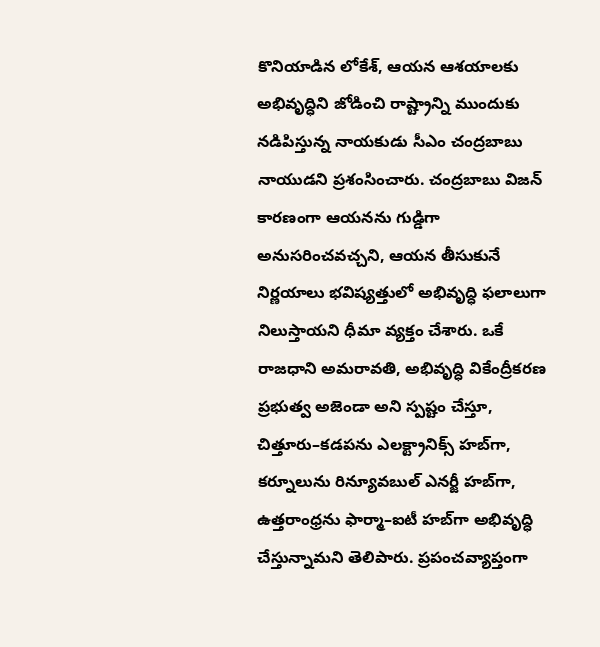కొనియాడిన లోకేశ్, ఆయన ఆశయాలకు అభివృద్ధిని జోడించి రాష్ట్రాన్ని ముందుకు నడిపిస్తున్న నాయకుడు సీఎం చంద్రబాబు నాయుడని ప్రశంసించారు. చంద్రబాబు విజన్ కారణంగా ఆయనను గుడ్డిగా అనుసరించవచ్చని, ఆయన తీసుకునే నిర్ణయాలు భవిష్యత్తులో అభివృద్ధి ఫలాలుగా నిలుస్తాయని ధీమా వ్యక్తం చేశారు. ఒకే రాజధాని అమరావతి, అభివృద్ధి వికేంద్రీకరణ ప్రభుత్వ అజెండా అని స్పష్టం చేస్తూ, చిత్తూరు–కడపను ఎలక్ట్రానిక్స్ హబ్‌గా, కర్నూలును రిన్యూవబుల్ ఎనర్జీ హబ్‌గా, ఉత్తరాంధ్రను ఫార్మా–ఐటీ హబ్‌గా అభివృద్ధి చేస్తున్నామని తెలిపారు. ప్రపంచవ్యాప్తంగా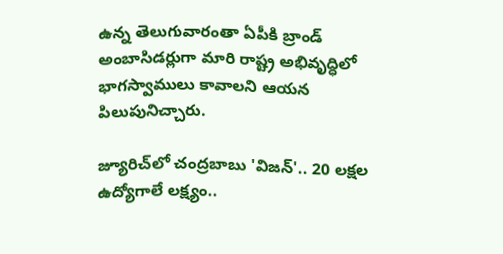ఉన్న తెలుగువారంతా ఏపీకి బ్రాండ్ అంబాసిడర్లుగా మారి రాష్ట్ర అభివృద్ధిలో భాగస్వాములు కావాలని ఆయన పిలుపునిచ్చారు.

జ్యూరిచ్‌లో చంద్రబాబు 'విజన్'.. 20 లక్షల ఉద్యోగాలే లక్ష్యం..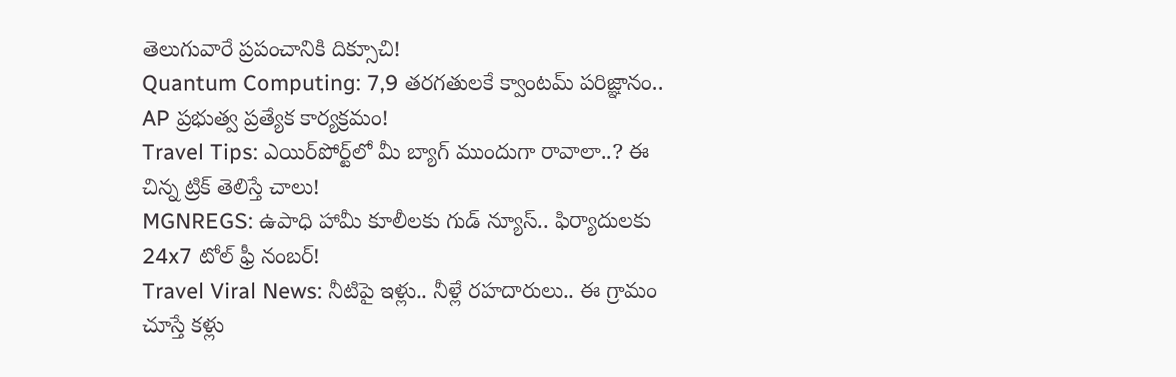తెలుగువారే ప్రపంచానికి దిక్సూచి!
Quantum Computing: 7,9 తరగతులకే క్వాంటమ్ పరిజ్ఞానం.. AP ప్రభుత్వ ప్రత్యేక కార్యక్రమం!
Travel Tips: ఎయిర్‌పోర్ట్‌లో మీ బ్యాగ్ ముందుగా రావాలా..? ఈ చిన్న ట్రిక్ తెలిస్తే చాలు!
MGNREGS: ఉపాధి హామీ కూలీలకు గుడ్ న్యూస్.. ఫిర్యాదులకు 24x7 టోల్ ఫ్రీ నంబర్!
Travel Viral News: నీటిపై ఇళ్లు.. నీళ్లే రహదారులు.. ఈ గ్రామం చూస్తే కళ్లు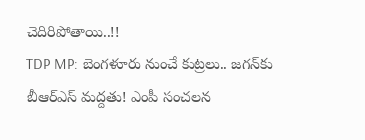చెదిరిపోతాయి..!!
TDP MP: బెంగళూరు నుంచే కుట్రలు.. జగన్‌కు బీఆర్‌ఎస్‌ మద్దతు! ఎంపీ సంచలన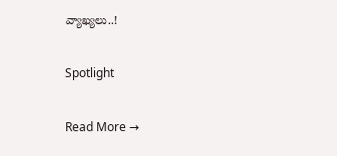వ్యాఖ్యలు..!

Spotlight

Read More →